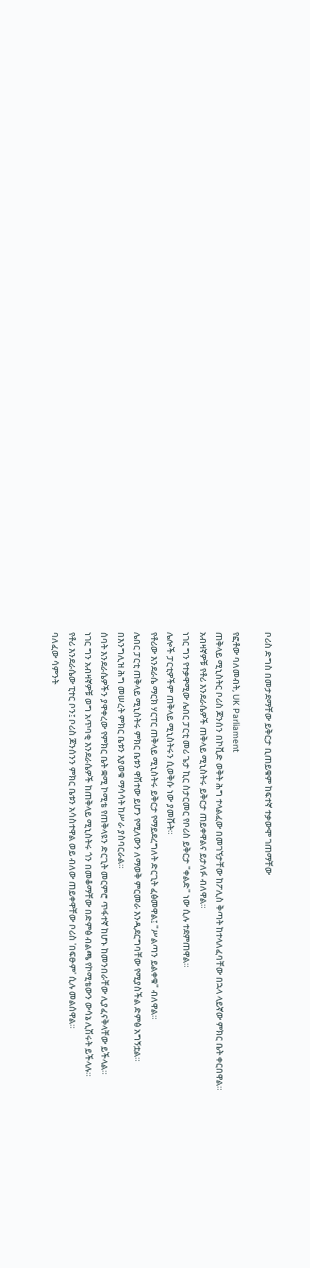ቦሪስ ድግስ በመታደማቸው ይቅርታ ቢጠይቁም ከፍተኛ ተቃውሞ ገጠማቸው

የፎቶው ባለመብት, UK Parliament
ጠቅላይ ሚኒስትር ቦሪስ ጆንሰን በኮቪድ ወቅት ሕግ ተላልፈው በመገኘታቸው ከፖሊስ ቅጣት ከተላለፈባቸው በኋላ ላይኛው ምክር ቤት ቀርበዋል።
አብዛኛዎቹ የቶሪ እንደራሴዎች ጠቅላይ ሚኒስትሩ ይቅርታ ጠይቀዋልና ይታለፉ ብለዋል።
ነገር ግን የተቃዋሚው ሌበር ፓርቲ መሪ ጌታ ኪር ስታርመር የቦሪስ ይቅርታ "ቀልድ" ነው ሲሉ ተደምጠዋል።
ሌሎች ፓርቲዎችም ጠቅላይ ሚኒስትሩን ሲወቅሱ ነው ያመሹት።
የቶሪው እንደራሴ ማርክ ሃርፐር ጠቅላይ ሚኒስትሩ ይቅርታ የማይደረግለት ድርጊት ፈፅመዋል፤ "ሥልጣን ይልቀቁ" ብለዋል።
ሌበር ፓርቲ ጠቅላይ ሚኒስትሩ ምክር ቤቱን ዋሽተው ይሆን የሚለውን ለማወቅ ምርመራ እንዲደርግባቸው የሚያስችል ድምፅ አግኝቷል።
በእንግሊዝ ሕግ መሠረት ምክር ቤቱን እያወቁ ማሳሳት ከሥራ ያስባርራል።
ሰባት እንደራሴዎችን ያዋቀረው የምክር ቤት ቋሚ ኮሚቴ የጠቅላዩን ድርጊት መርምሮ ጥፋተኛ ከሆኑ ከመንበራቸው ሊያፈናቅላቸው ይችላል።
ነገር ግን አብዛኛዎቹ ወግ አጥባቂ እንደራሴዎች ከጠቅላይ ሚኒስትሩ ጎን በመቆማቸው በድምፅ ብልጫ የኮሚቴውን ውሳኔ ሊሽሩት ይችላሉ።
የቶሪ እንደራሴው ፒተር ቦን፤ ቦሪስ ጆንሰንን ምክር ቤቱን አሳስተዋል ወይ ብለው ጠይቀዋቸው ቦሪስ 'በፍፁም' ሲሉ መልሰዋል።
ባለፈው ሳምንት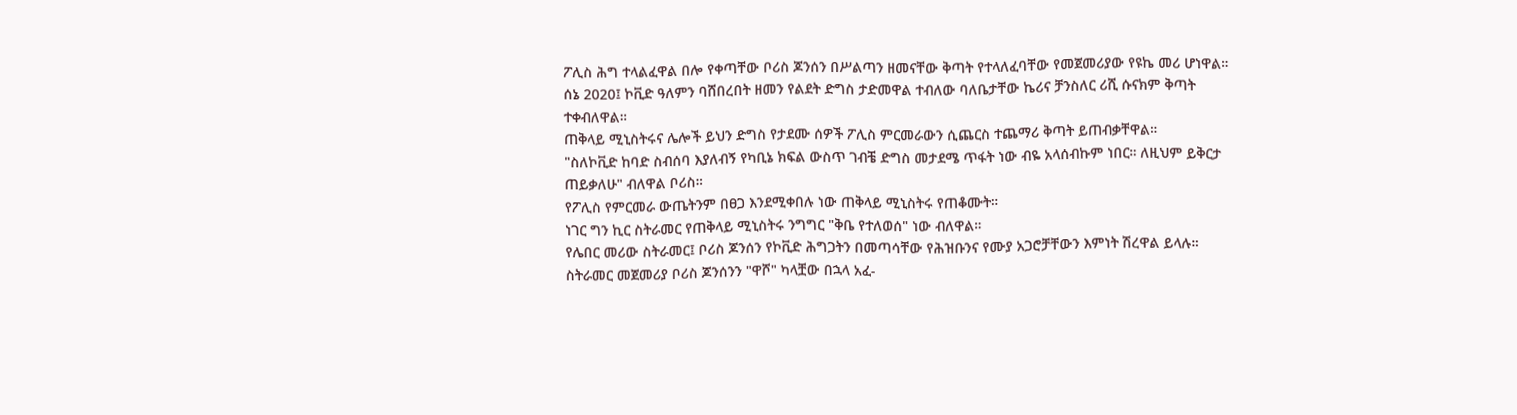ፖሊስ ሕግ ተላልፈዋል በሎ የቀጣቸው ቦሪስ ጆንሰን በሥልጣን ዘመናቸው ቅጣት የተላለፈባቸው የመጀመሪያው የዩኬ መሪ ሆነዋል።
ሰኔ 2020፤ ኮቪድ ዓለምን ባሸበረበት ዘመን የልደት ድግስ ታድመዋል ተብለው ባለቤታቸው ኬሪና ቻንስለር ሪሺ ሱናክም ቅጣት ተቀብለዋል።
ጠቅላይ ሚኒስትሩና ሌሎች ይህን ድግስ የታደሙ ሰዎች ፖሊስ ምርመራውን ሲጨርስ ተጨማሪ ቅጣት ይጠብቃቸዋል።
"ስለኮቪድ ከባድ ስብሰባ እያለብኝ የካቢኔ ክፍል ውስጥ ገብቼ ድግስ መታደሜ ጥፋት ነው ብዬ አላሰብኩም ነበር። ለዚህም ይቅርታ ጠይቃለሁ" ብለዋል ቦሪስ።
የፖሊስ የምርመራ ውጤትንም በፀጋ እንደሚቀበሉ ነው ጠቅላይ ሚኒስትሩ የጠቆሙት።
ነገር ግን ኪር ስትራመር የጠቅላይ ሚኒስትሩ ንግግር "ቅቤ የተለወሰ" ነው ብለዋል።
የሌበር መሪው ስትራመር፤ ቦሪስ ጆንሰን የኮቪድ ሕግጋትን በመጣሳቸው የሕዝቡንና የሙያ አጋሮቻቸውን እምነት ሽረዋል ይላሉ።
ስትራመር መጀመሪያ ቦሪስ ጆንሰንን "ዋሾ" ካላቿው በኋላ አፈ-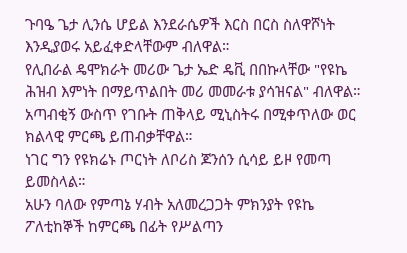ጉባዔ ጌታ ሊንሴ ሆይል እንደራሴዎች እርስ በርስ ስለዋሾነት እንዲያወሩ አይፈቀድላቸውም ብለዋል።
የሊበራል ዴሞክራት መሪው ጌታ ኤድ ዴቪ በበኩላቸው "የዩኬ ሕዝብ እምነት በማይጥልበት መሪ መመራቱ ያሳዝናል" ብለዋል።
አጣብቂኝ ውስጥ የገቡት ጠቅላይ ሚኒስትሩ በሚቀጥለው ወር ክልላዊ ምርጫ ይጠብቃቸዋል።
ነገር ግን የዩክሬኑ ጦርነት ለቦሪስ ጆንሰን ሲሳይ ይዞ የመጣ ይመስላል።
አሁን ባለው የምጣኔ ሃብት አለመረጋጋት ምክንያት የዩኬ ፖለቲከኞች ከምርጫ በፊት የሥልጣን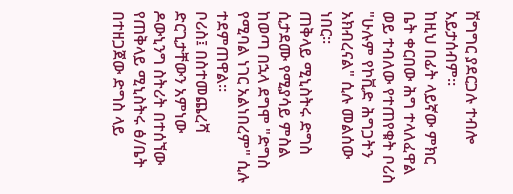ሽግግር ያደርጋሉ ተብሎ አይታሰብም።
ከዚህ በፊት ላይኛው ምክር ቤት ቀርበው ሕግ ተላለፈዋል ወይ ተብለው የተጠየቁት ቦሪስ "ሁሉም የኮቪድ ሕግጋትን አክብረናል" ሲሉ መልሰው ነበር።
ጠቅላይ ሚኒስትሩ ድግስ ሲታደሙ የሚያሳይ ምስል ከወጣ በኋላ ደግሞ "ድግስ የሚባል ነገር አልነበረም" ሲሉ ተደምጠዋል።
ቦሪስ፤ በስተመጨረሻ ድርጊታቸውን አምነው ዶውኒንግ ስትሪት በተሰኘው የጠቅላይ ሚኒስትሩ ፅ/ቤት በተዘጋጀው ድግስ ላይ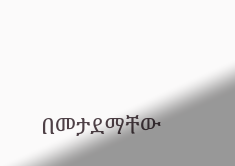በመታደማቸው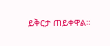ይቅርታ ጠይቀዋል።